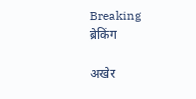Breaking
ब्रेकिंग

अखेर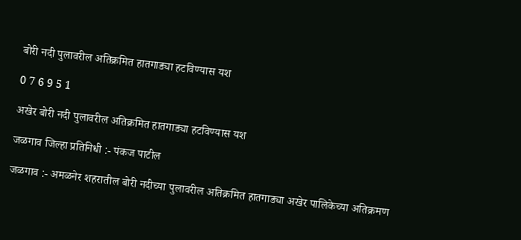बोरी नदी पुलावरील अतिक्रमित हातगाड्या हटविण्यास यश

0 7 6 9 5 1

अखेर बोरी नदी पुलावरील अतिक्रमित हातगाड्या हटविण्यास यश

जळगाव जिल्हा प्रतिनिधी :- पंकज पाटील

जळगाव :- अमळनेर शहरातील बोरी नदीच्या पुलावरील अतिक्रमित हातगाड्या अखेर पालिकेच्या अतिक्रमण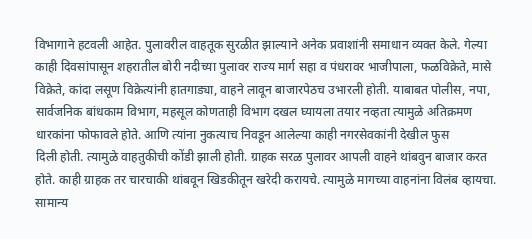विभागाने हटवली आहेत. पुलावरील वाहतूक सुरळीत झाल्याने अनेक प्रवाशांनी समाधान व्यक्त केले. गेल्या काही दिवसांपासून शहरातील बोरी नदीच्या पुलावर राज्य मार्ग सहा व पंधरावर भाजीपाला, फळविक्रेते, मासे विक्रेते, कांदा लसूण विक्रेत्यांनी हातगाड्या, वाहने लावून बाजारपेठच उभारली होती. याबाबत पोलीस, नपा, सार्वजनिक बांधकाम विभाग, महसूल कोणताही विभाग दखल घ्यायला तयार नव्हता त्यामुळे अतिक्रमण धारकांना फोफावले होते. आणि त्यांना नुकत्याच निवडून आलेल्या काही नगरसेवकांनी देखील फुस
दिली होती. त्यामुळे वाहतुकीची कोंडी झाली होती. ग्राहक सरळ पुलावर आपली वाहने थांबवुन बाजार करत होते. काही ग्राहक तर चारचाकी थांबवून खिडकीतून खरेदी करायचे. त्यामुळे मागच्या वाहनांना विलंब व्हायचा. सामान्य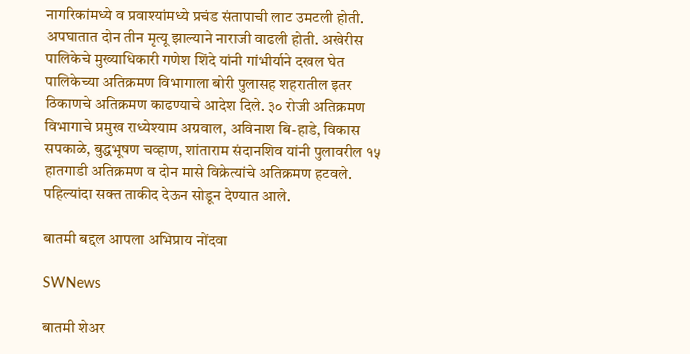नागरिकांमध्ये व प्रवाश्यांमध्ये प्रचंड संतापाची लाट उमटली होती. अपघातात दोन तीन मृत्यू झाल्याने नाराजी वाढली होती. अखेरीस पालिकेचे मुख्याधिकारी गणेश शिंदे यांनी गांभीर्याने दखल घेत पालिकेच्या अतिक्रमण विभागाला बोरी पुलासह शहरातील इतर ठिकाणचे अतिक्रमण काढण्याचे आदेश दिले. ३० रोजी अतिक्रमण विभागाचे प्रमुख राध्येश्याम अग्रवाल, अविनाश बि-हाडे, विकास सपकाळे, बुद्धभूषण चव्हाण, शांताराम संदानशिव यांनी पुलावरील १५ हातगाडी अतिक्रमण व दोन मासे विक्रेत्यांचे अतिक्रमण हटवले. पहिल्यांदा सक्त ताकीद देऊन सोडून देण्यात आले.

बातमी बद्दल आपला अभिप्राय नोंदवा

SWNews

बातमी शेअर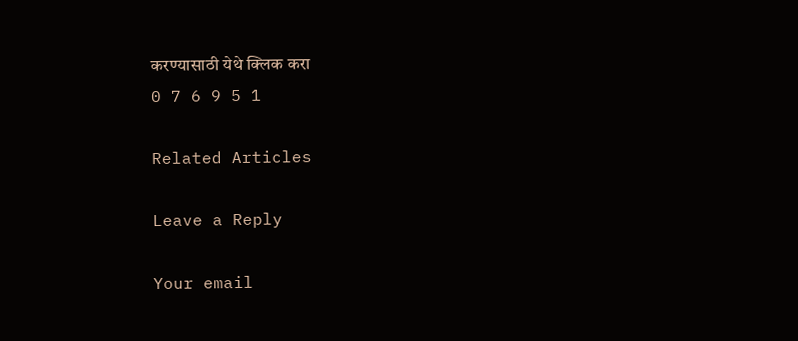करण्यासाठी येथे क्लिक करा
0 7 6 9 5 1

Related Articles

Leave a Reply

Your email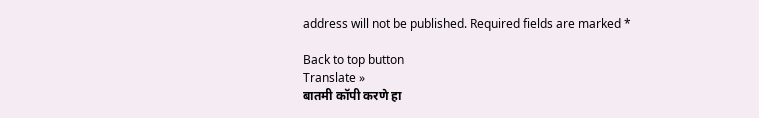address will not be published. Required fields are marked *

Back to top button
Translate »
बातमी कॉपी करणे हा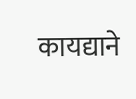कायद्याने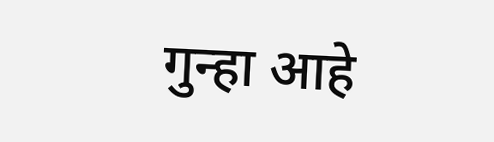गुन्हा आहे